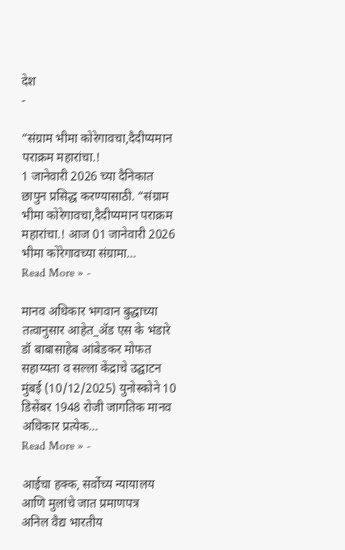देश
-

“संग्राम भीमा कोरेगावचा,दैदीप्यमान पराक्रम महारांचा.!
1 जानेवारी 2026 च्या दैनिकात छापुन प्रसिद्ध करण्यासाठी. “संग्राम भीमा कोरेगावचा,दैदीप्यमान पराक्रम महारांचा.! आज 01 जानेवारी 2026 भीमा कोरेगावच्या संग्रामा…
Read More » -

मानव अधिकार भगवान बुद्धाच्या तत्वानुसार आहेत_ॲड एस के भंडारे
डॉ बाबासाहेब आंबेडकर मोफत सहाय्यता व सल्ला केंद्राचे उद्घाटन मुंबई (10/12/2025) युनोस्कोने 10 डिसेंबर 1948 रोजी जागतिक मानव अधिकार प्रत्येक…
Read More » -

आईचा हक्क, सर्वोच्य न्यायालय आणि मुलांचे जात प्रमाणपत्र
अनिल वैद्य भारतीय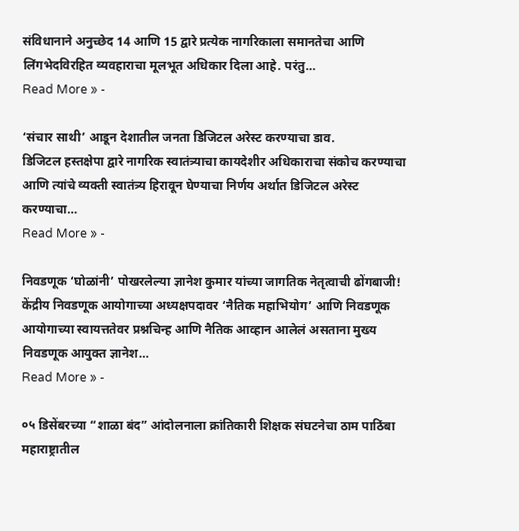संविधानाने अनुच्छेद 14 आणि 15 द्वारे प्रत्येक नागरिकाला समानतेचा आणि लिंगभेदविरहित व्यवहाराचा मूलभूत अधिकार दिला आहे. परंतु…
Read More » -

‘संचार साथी’ आडून देशातील जनता डिजिटल अरेस्ट करण्याचा डाव.
डिजिटल हस्तक्षेपा द्वारे नागरिक स्वातंत्र्याचा कायदेशीर अधिकाराचा संकोच करण्याचा आणि त्यांचे व्यक्ती स्वातंत्र्य हिरावून घेण्याचा निर्णय अर्थात डिजिटल अरेस्ट करण्याचा…
Read More » -

निवडणूक ‘घोळांनी’ पोखरलेल्या ज्ञानेश कुमार यांच्या जागतिक नेतृत्वाची ढोंगबाजी!
केंद्रीय निवडणूक आयोगाच्या अध्यक्षपदावर ‘नैतिक महाभियोग’ आणि निवडणूक आयोगाच्या स्वायत्ततेवर प्रश्नचिन्ह आणि नैतिक आव्हान आलेलं असताना मुख्य निवडणूक आयुक्त ज्ञानेश…
Read More » -

०५ डिसेंबरच्या “शाळा बंद” आंदोलनाला क्रांतिकारी शिक्षक संघटनेचा ठाम पाठिंबा
महाराष्ट्रातील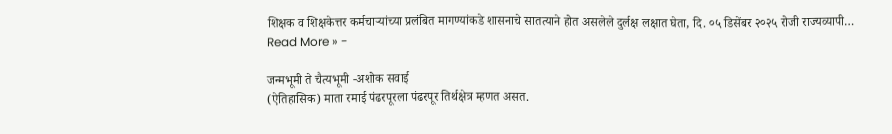शिक्षक व शिक्षकेत्तर कर्मचाऱ्यांच्या प्रलंबित मागण्यांकडे शासनाचे सातत्याने होत असलेले दुर्लक्ष लक्षात घेता, दि. ०५ डिसेंबर २०२५ रोजी राज्यव्यापी…
Read More » -

जन्मभूमी ते चैत्यभूमी -अशोक सवाई
(ऐतिहासिक) माता रमाई पंढरपूरला पंढरपूर तिर्थक्षेत्र म्हणत असत.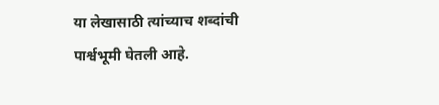या लेखासाठी त्यांच्याच शब्दांची पार्श्वभूमी घेतली आहे.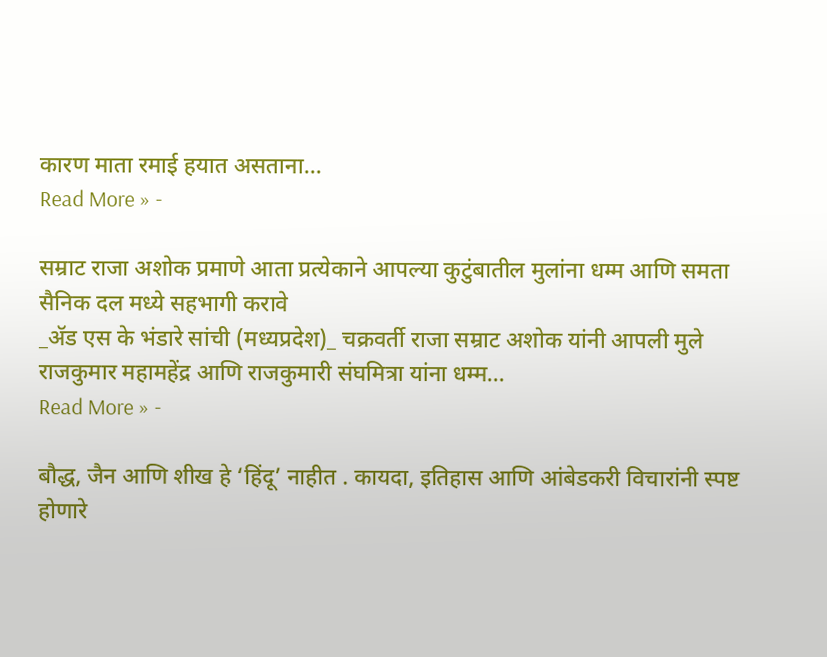कारण माता रमाई हयात असताना…
Read More » -

सम्राट राजा अशोक प्रमाणे आता प्रत्येकाने आपल्या कुटुंबातील मुलांना धम्म आणि समता सैनिक दल मध्ये सहभागी करावे
_ॲड एस के भंडारे सांची (मध्यप्रदेश)_ चक्रवर्ती राजा सम्राट अशोक यांनी आपली मुले राजकुमार महामहेंद्र आणि राजकुमारी संघमित्रा यांना धम्म…
Read More » -

बौद्ध, जैन आणि शीख हे ‘हिंदू’ नाहीत . कायदा, इतिहास आणि आंबेडकरी विचारांनी स्पष्ट होणारे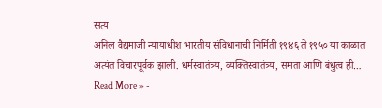सत्य
अनिल वैद्यमाजी न्यायाधीश भारतीय संविधानाची निर्मिती १९४६ ते १९५० या काळात अत्यंत विचारपूर्वक झाली. धर्मस्वातंत्र्य, व्यक्तिस्वातंत्र्य, समता आणि बंधुत्व ही…
Read More » -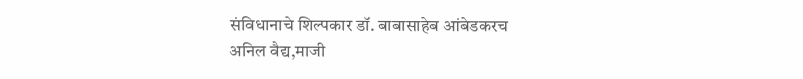संविधानाचे शिल्पकार डॉ. बाबासाहेब आंबेडकरच
अनिल वैद्य,माजी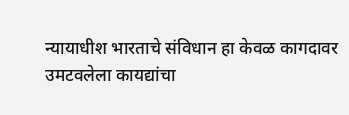न्यायाधीश भारताचे संविधान हा केवळ कागदावर उमटवलेला कायद्यांचा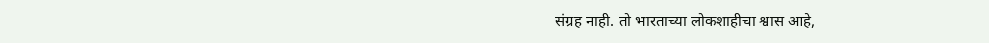संग्रह नाही. तो भारताच्या लोकशाहीचा श्वास आहे,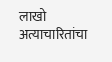लाखो अत्याचारितांचा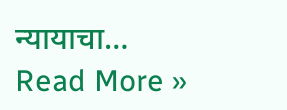न्यायाचा…
Read More »